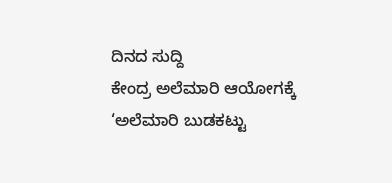ದಿನದ ಸುದ್ದಿ
ಕೇಂದ್ರ ಅಲೆಮಾರಿ ಆಯೋಗಕ್ಕೆ ‘ಅಲೆಮಾರಿ ಬುಡಕಟ್ಟು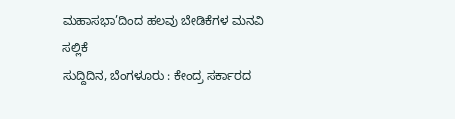ಮಹಾಸಭಾ’ದಿಂದ ಹಲವು ಬೇಡಿಕೆಗಳ ಮನವಿ ಸಲ್ಲಿಕೆ
ಸುದ್ದಿದಿನ, ಬೆಂಗಳೂರು : ಕೇಂದ್ರ ಸರ್ಕಾರದ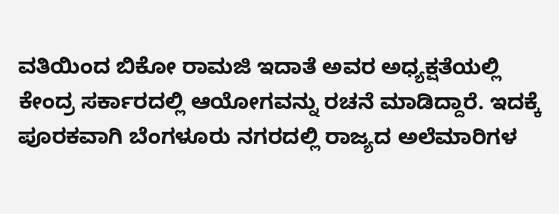ವತಿಯಿಂದ ಬಿಕೋ ರಾಮಜಿ ಇದಾತೆ ಅವರ ಅಧ್ಯಕ್ಷತೆಯಲ್ಲಿ ಕೇಂದ್ರ ಸರ್ಕಾರದಲ್ಲಿ ಆಯೋಗವನ್ನು ರಚನೆ ಮಾಡಿದ್ದಾರೆ. ಇದಕ್ಕೆ ಪೂರಕವಾಗಿ ಬೆಂಗಳೂರು ನಗರದಲ್ಲಿ ರಾಜ್ಯದ ಅಲೆಮಾರಿಗಳ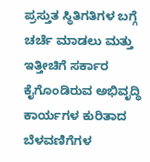ಪ್ರಸ್ತುತ ಸ್ಥಿತಿಗತಿಗಳ ಬಗ್ಗೆ ಚರ್ಚೆ ಮಾಡಲು ಮತ್ತು ಇತ್ತೀಚಿಗೆ ಸರ್ಕಾರ ಕೈಗೊಂಡಿರುವ ಅಭಿವೃದ್ಧಿ ಕಾರ್ಯಗಳ ಕುರಿತಾದ ಬೆಳವಣಿಗೆಗಳ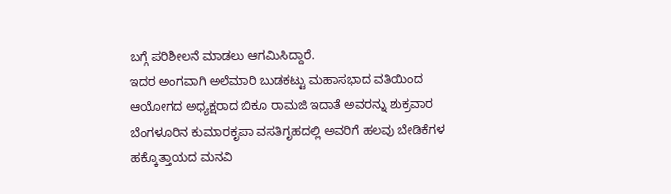ಬಗ್ಗೆ ಪರಿಶೀಲನೆ ಮಾಡಲು ಆಗಮಿಸಿದ್ದಾರೆ.
ಇದರ ಅಂಗವಾಗಿ ಅಲೆಮಾರಿ ಬುಡಕಟ್ಟು ಮಹಾಸಭಾದ ವತಿಯಿಂದ ಆಯೋಗದ ಅಧ್ಯಕ್ಷರಾದ ಬಿಕೂ ರಾಮಜಿ ಇದಾತೆ ಅವರನ್ನು ಶುಕ್ರವಾರ ಬೆಂಗಳೂರಿನ ಕುಮಾರಕೃಪಾ ವಸತಿಗೃಹದಲ್ಲಿ ಅವರಿಗೆ ಹಲವು ಬೇಡಿಕೆಗಳ ಹಕ್ಕೊತ್ತಾಯದ ಮನವಿ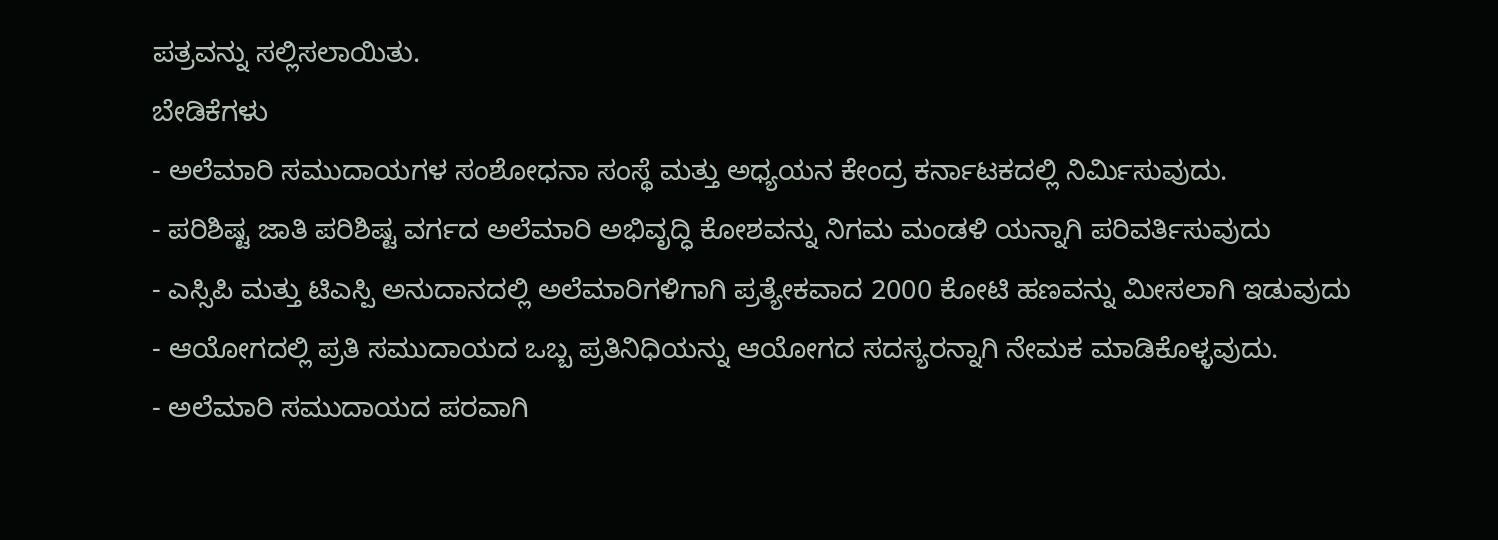ಪತ್ರವನ್ನು ಸಲ್ಲಿಸಲಾಯಿತು.
ಬೇಡಿಕೆಗಳು
- ಅಲೆಮಾರಿ ಸಮುದಾಯಗಳ ಸಂಶೋಧನಾ ಸಂಸ್ಥೆ ಮತ್ತು ಅಧ್ಯಯನ ಕೇಂದ್ರ ಕರ್ನಾಟಕದಲ್ಲಿ ನಿರ್ಮಿಸುವುದು.
- ಪರಿಶಿಷ್ಟ ಜಾತಿ ಪರಿಶಿಷ್ಟ ವರ್ಗದ ಅಲೆಮಾರಿ ಅಭಿವೃದ್ಧಿ ಕೋಶವನ್ನು ನಿಗಮ ಮಂಡಳಿ ಯನ್ನಾಗಿ ಪರಿವರ್ತಿಸುವುದು
- ಎಸ್ಸಿಪಿ ಮತ್ತು ಟಿಎಸ್ಪಿ ಅನುದಾನದಲ್ಲಿ ಅಲೆಮಾರಿಗಳಿಗಾಗಿ ಪ್ರತ್ಯೇಕವಾದ 2000 ಕೋಟಿ ಹಣವನ್ನು ಮೀಸಲಾಗಿ ಇಡುವುದು
- ಆಯೋಗದಲ್ಲಿ ಪ್ರತಿ ಸಮುದಾಯದ ಒಬ್ಬ ಪ್ರತಿನಿಧಿಯನ್ನು ಆಯೋಗದ ಸದಸ್ಯರನ್ನಾಗಿ ನೇಮಕ ಮಾಡಿಕೊಳ್ಳವುದು.
- ಅಲೆಮಾರಿ ಸಮುದಾಯದ ಪರವಾಗಿ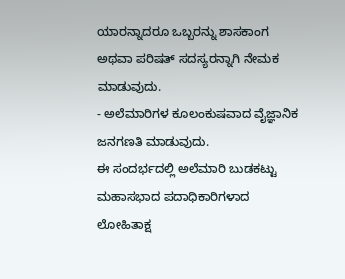ಯಾರನ್ನಾದರೂ ಒಬ್ಬರನ್ನು ಶಾಸಕಾಂಗ ಅಥವಾ ಪರಿಷತ್ ಸದಸ್ಯರನ್ನಾಗಿ ನೇಮಕ ಮಾಡುವುದು.
- ಅಲೆಮಾರಿಗಳ ಕೂಲಂಕುಷವಾದ ವೈಜ್ಞಾನಿಕ ಜನಗಣತಿ ಮಾಡುವುದು.
ಈ ಸಂದರ್ಭದಲ್ಲಿ ಅಲೆಮಾರಿ ಬುಡಕಟ್ಟು ಮಹಾಸಭಾದ ಪದಾಧಿಕಾರಿಗಳಾದ ಲೋಹಿತಾಕ್ಷ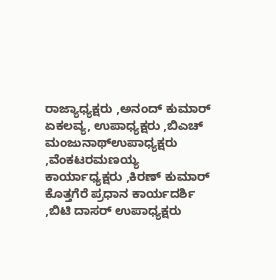ರಾಜ್ಯಾಧ್ಯಕ್ಷರು ,ಅನಂದ್ ಕುಮಾರ್ ಏಕಲವ್ಯ, ಉಪಾಧ್ಯಕ್ಷರು ,ಬಿಎಚ್ ಮಂಜುನಾಥ್ಉಪಾಧ್ಯಕ್ಷರು ,ವೆಂಕಟರಮಣಯ್ಯ ಕಾರ್ಯಾಧ್ಯಕ್ಷರು ,ಕಿರಣ್ ಕುಮಾರ್ ಕೊತ್ತಗೆರೆ ಪ್ರಧಾನ ಕಾರ್ಯದರ್ಶಿ ,ಬಿಟಿ ದಾಸರ್ ಉಪಾಧ್ಯಕ್ಷರು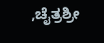,ಚೈತ್ರಶ್ರೀ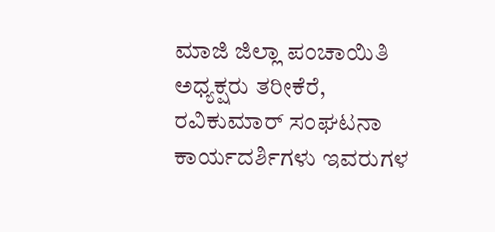ಮಾಜಿ ಜಿಲ್ಲಾ ಪಂಚಾಯಿತಿ ಅಧ್ಯಕ್ಷರು ತರೀಕೆರೆ,
ರವಿಕುಮಾರ್ ಸಂಘಟನಾ ಕಾರ್ಯದರ್ಶಿಗಳು ಇವರುಗಳ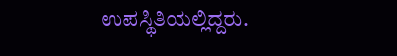ಉಪಸ್ಥಿತಿಯಲ್ಲಿದ್ದರು.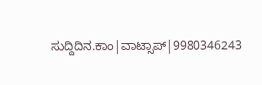ಸುದ್ದಿದಿನ.ಕಾಂ|ವಾಟ್ಸಾಪ್|9980346243